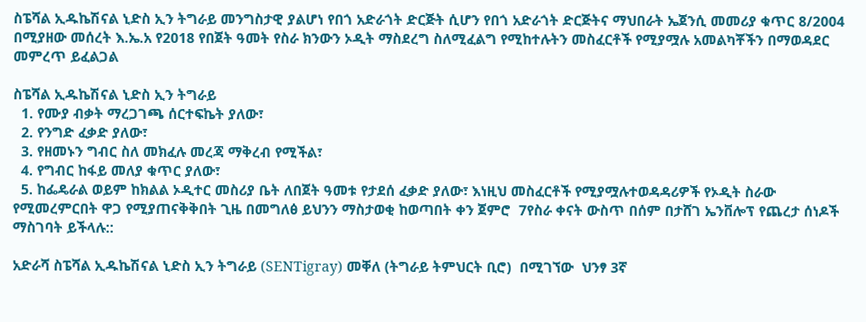ስፔሻል ኢዱኬሽናል ኒድስ ኢን ትግራይ መንግስታዊ ያልሆነ የበጎ አድራጎት ድርጅት ሲሆን የበጎ አድራጎት ድርጅትና ማህበራት ኤጀንሲ መመሪያ ቁጥር 8/2004 በሚያዘው መሰረት እ.ኤ.አ የ2018 የበጀት ዓመት የስራ ክንውን ኦዲት ማስደረግ ስለሚፈልግ የሚከተሉትን መስፈርቶች የሚያሟሉ አመልካቾችን በማወዳደር መምረጥ ይፈልጋል

ስፔሻል ኢዱኬሽናል ኒድስ ኢን ትግራይ
  1. የሙያ ብቃት ማረጋገጫ ሰርተፍኬት ያለው፣
  2. የንግድ ፈቃድ ያለው፣
  3. የዘመኑን ግብር ስለ መክፈሉ መረጃ ማቅረብ የሚችል፣
  4. የግብር ከፋይ መለያ ቁጥር ያለው፣
  5. ከፌዴራል ወይም ከክልል ኦዲተር መስሪያ ቤት ለበጀት ዓመቱ የታደሰ ፈቃድ ያለው፣ እነዚህ መስፈርቶች የሚያሟሉተወዳዳሪዎች የኦዲት ስራው የሚመረምርበት ዋጋ የሚያጠናቅቅበት ጊዜ በመግለፅ ይህንን ማስታወቂ ከወጣበት ቀን ጀምሮ  7የስራ ቀናት ውስጥ በሰም በታሸገ ኤንቨሎፕ የጨረታ ሰነዶች ማስገባት ይችላሉ::

አድራሻ ስፔሻል ኢዱኬሽናል ኒድስ ኢን ትግራይ (SENTigray) መቐለ (ትግራይ ትምህርት ቢሮ)  በሚገኘው  ህንፃ 3ኛ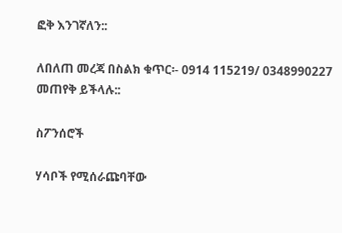ፎቅ እንገኛለን::

ለበለጠ መረጃ በስልክ ቁጥር፡- 0914 115219/ 0348990227 መጠየቅ ይችላሉ::

ስፖንሰሮች

ሃሳቦች የሚሰራጩባቸው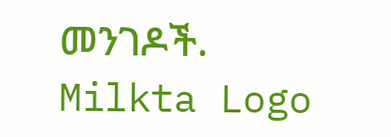መንገዶች.
Milkta Logo